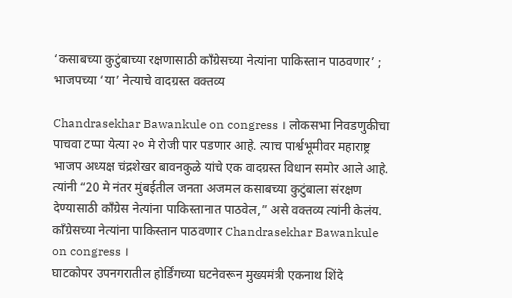‘कसाबच्या कुटुंबाच्या रक्षणासाठी काँग्रेसच्या नेत्यांना पाकिस्तान पाठवणार’ ; भाजपच्या ‘या’ नेत्याचे वादग्रस्त वक्तव्य

Chandrasekhar Bawankule on congress । लोकसभा निवडणुकीचा पाचवा टप्पा येत्या २० मे रोजी पार पडणार आहे. त्याच पार्श्वभूमीवर महाराष्ट्र भाजप अध्यक्ष चंद्रशेखर बावनकुळे यांचे एक वादग्रस्त विधान समोर आले आहे. त्यांनी “20 मे नंतर मुंबईतील जनता अजमल कसाबच्या कुटुंबाला संरक्षण देण्यासाठी काँग्रेस नेत्यांना पाकिस्तानात पाठवेल,” असे वक्तव्य त्यांनी केलंय.
काँग्रेसच्या नेत्यांना पाकिस्तान पाठवणार Chandrasekhar Bawankule on congress ।
घाटकोपर उपनगरातील होर्डिंगच्या घटनेवरून मुख्यमंत्री एकनाथ शिंदे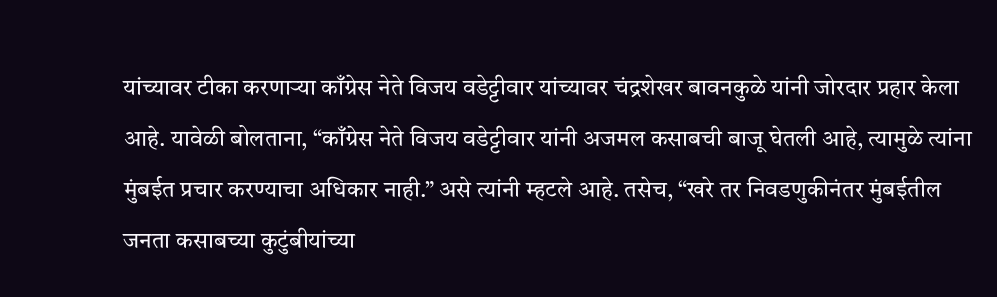यांच्यावर टीका करणाऱ्या काँग्रेस नेते विजय वडेट्टीवार यांच्यावर चंद्रशेखर बावनकुळे यांनी जोरदार प्रहार केला आहे. यावेळी बोलताना, “काँग्रेस नेते विजय वडेट्टीवार यांनी अजमल कसाबची बाजू घेतली आहे, त्यामुळे त्यांना मुंबईत प्रचार करण्याचा अधिकार नाही.” असे त्यांनी म्हटले आहे. तसेच, “खरे तर निवडणुकीनंतर मुंबईतील जनता कसाबच्या कुटुंबीयांच्या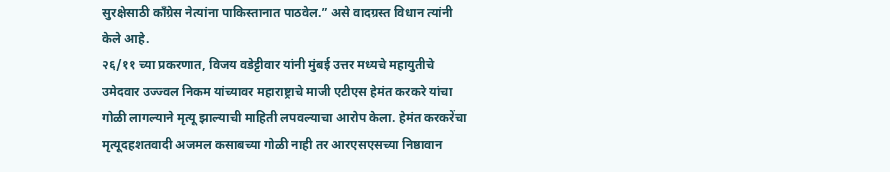सुरक्षेसाठी काँग्रेस नेत्यांना पाकिस्तानात पाठवेल.” असे वादग्रस्त विधान त्यांनी केले आहे.
२६/११ च्या प्रकरणात, विजय वडेट्टीवार यांनी मुंबई उत्तर मध्यचे महायुतीचे उमेदवार उज्ज्वल निकम यांच्यावर महाराष्ट्राचे माजी एटीएस हेमंत करकरे यांचा गोळी लागल्याने मृत्यू झाल्याची माहिती लपवल्याचा आरोप केला. हेमंत करकरेंचा मृत्यूदहशतवादी अजमल कसाबच्या गोळी नाही तर आरएसएसच्या निष्ठावान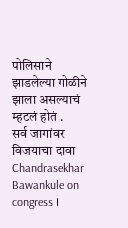पोलिसाने झाडलेल्या गोळीने झाला असल्याचं म्हटलं होतं .
सर्व जागांवर विजयाचा दावा Chandrasekhar Bawankule on congress ।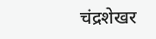चंद्रशेखर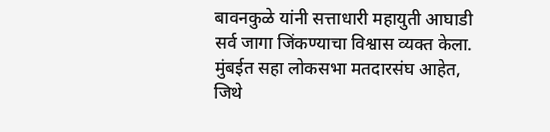बावनकुळे यांनी सत्ताधारी महायुती आघाडी सर्व जागा जिंकण्याचा विश्वास व्यक्त केला. मुंबईत सहा लोकसभा मतदारसंघ आहेत, जिथे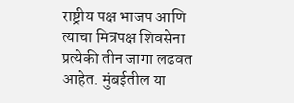राष्ट्रीय पक्ष भाजप आणि त्याचा मित्रपक्ष शिवसेना प्रत्येकी तीन जागा लढवत आहेत. मुंबईतील या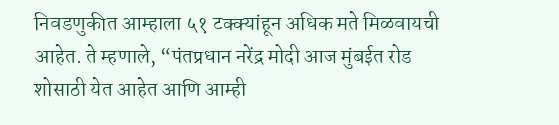निवडणुकीत आम्हाला ५१ टक्क्यांहून अधिक मते मिळवायची आहेत. ते म्हणाले, “पंतप्रधान नरेंद्र मोदी आज मुंबईत रोड शोसाठी येत आहेत आणि आम्ही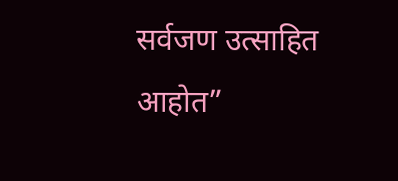सर्वजण उत्साहित आहोत”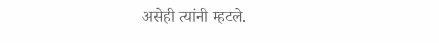असेही त्यांनी म्हटले.